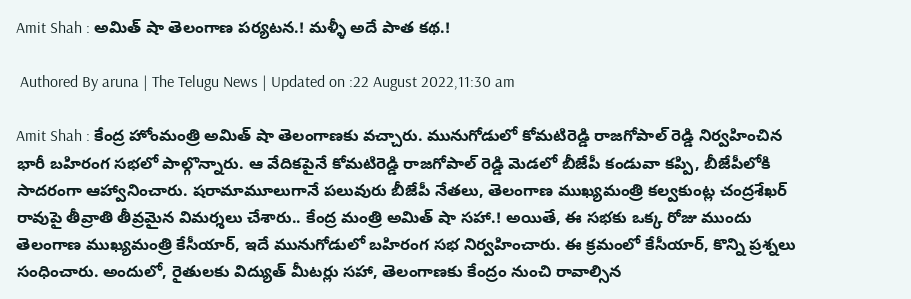Amit Shah : అమిత్ షా తెలంగాణ పర్యటన.! మళ్ళీ అదే పాత కథ.!

 Authored By aruna | The Telugu News | Updated on :22 August 2022,11:30 am

Amit Shah : కేంద్ర హోంమంత్రి అమిత్ షా తెలంగాణకు వచ్చారు. మునుగోడులో కోమటిరెడ్డి రాజగోపాల్ రెడ్డి నిర్వహించిన భారీ బహిరంగ సభలో పాల్గొన్నారు. ఆ వేదికపైనే కోమటిరెడ్డి రాజగోపాల్ రెడ్డి మెడలో బీజేపీ కండువా కప్పి, బీజేపీలోకి సాదరంగా ఆహ్వానించారు. షరామామూలుగానే పలువురు బీజేపీ నేతలు, తెలంగాణ ముఖ్యమంత్రి కల్వకుంట్ల చంద్రశేఖర్ రావుపై తీవ్రాతి తీవ్రమైన విమర్శలు చేశారు.. కేంద్ర మంత్రి అమిత్ షా సహా.! అయితే, ఈ సభకు ఒక్క రోజు ముందు తెలంగాణ ముఖ్యమంత్రి కేసీయార్, ఇదే మునుగోడులో బహిరంగ సభ నిర్వహించారు. ఈ క్రమంలో కేసీయార్, కొన్ని ప్రశ్నలు సంధించారు. అందులో, రైతులకు విద్యుత్ మీటర్లు సహా, తెలంగాణకు కేంద్రం నుంచి రావాల్సిన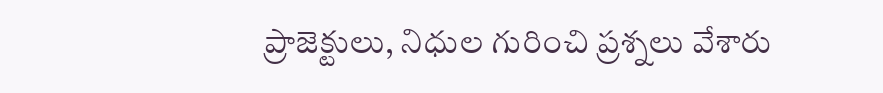ప్రాజెక్టులు, నిధుల గురించి ప్రశ్నలు వేశారు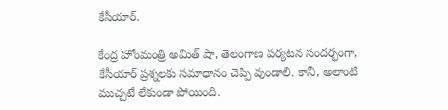కేసీయార్.

కేంద్ర హోంమంత్రి అమిత్ షా, తెలంగాణ పర్యటన సందర్భంగా, కేసీయార్ ప్రశ్నలకు సమాధానం చెప్పి వుండాలి. కానీ, అలాంటి ముచ్చటే లేకుండా పోయింది.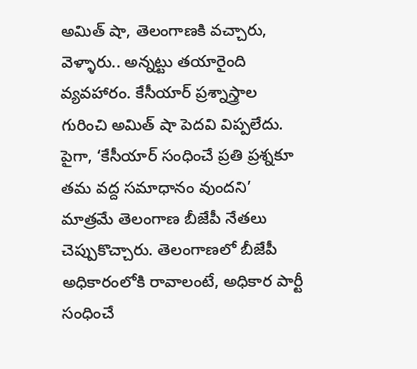అమిత్ షా, తెలంగాణకి వచ్చారు, వెళ్ళారు.. అన్నట్టు తయారైంది వ్యవహారం. కేసీయార్ ప్రశ్నాస్త్రాల గురించి అమిత్ షా పెదవి విప్పలేదు. పైగా, ‘కేసీయార్ సంధించే ప్రతి ప్రశ్నకూ తమ వద్ద సమాధానం వుందని’ మాత్రమే తెలంగాణ బీజేపీ నేతలు చెప్పుకొచ్చారు. తెలంగాణలో బీజేపీ అధికారంలోకి రావాలంటే, అధికార పార్టీ సంధించే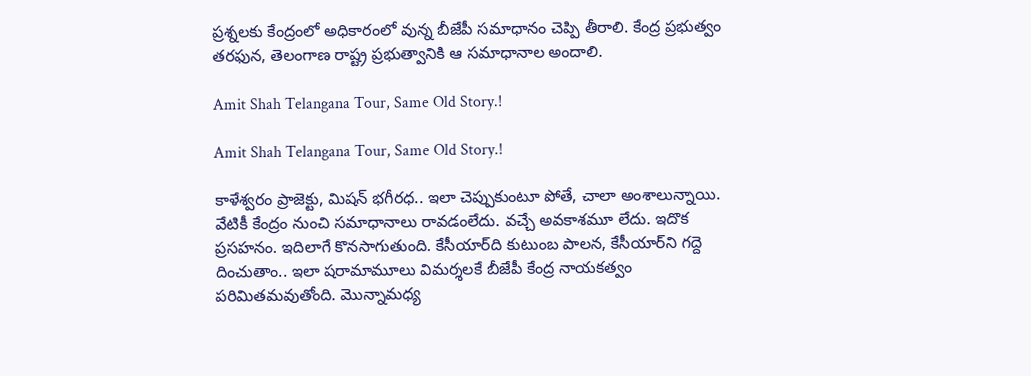ప్రశ్నలకు కేంద్రంలో అధికారంలో వున్న బీజేపీ సమాధానం చెప్పి తీరాలి. కేంద్ర ప్రభుత్వం తరఫున, తెలంగాణ రాష్ట్ర ప్రభుత్వానికి ఆ సమాధానాల అందాలి.

Amit Shah Telangana Tour, Same Old Story.!

Amit Shah Telangana Tour, Same Old Story.!

కాళేశ్వరం ప్రాజెక్టు, మిషన్ భగీరధ.. ఇలా చెప్పుకుంటూ పోతే, చాలా అంశాలున్నాయి. వేటికీ కేంద్రం నుంచి సమాధానాలు రావడంలేదు. వచ్చే అవకాశమూ లేదు. ఇదొక ప్రసహనం. ఇదిలాగే కొనసాగుతుంది. కేసీయార్‌ది కుటుంబ పాలన, కేసీయార్‌ని గద్దె దించుతాం.. ఇలా షరామామూలు విమర్శలకే బీజేపీ కేంద్ర నాయకత్వం పరిమితమవుతోంది. మొన్నామధ్య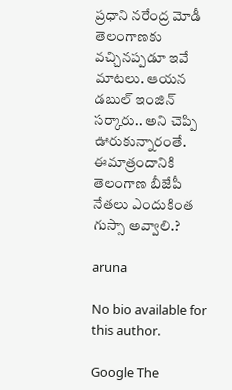ప్రధాని నరేంద్ర మోడీ తెలంగాణకు వచ్చినప్పడూ ఇవే మాటలు. ఆయన డబుల్ ఇంజిన్ సర్కారు.. అని చెప్పి ఊరుకున్నారంతే. ఈమాత్రందానికి తెలంగాణ బీజేపీ నేతలు ఎందుకింత గుస్సా అవ్వాలి.?

aruna

No bio available for this author.

Google The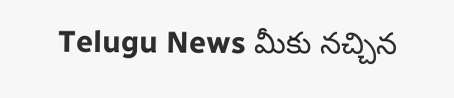Telugu News మీకు నచ్చిన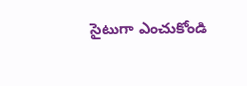సైటుగా ఎంచుకోండి